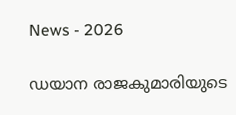News - 2026

ഡയാന രാജകുമാരിയുടെ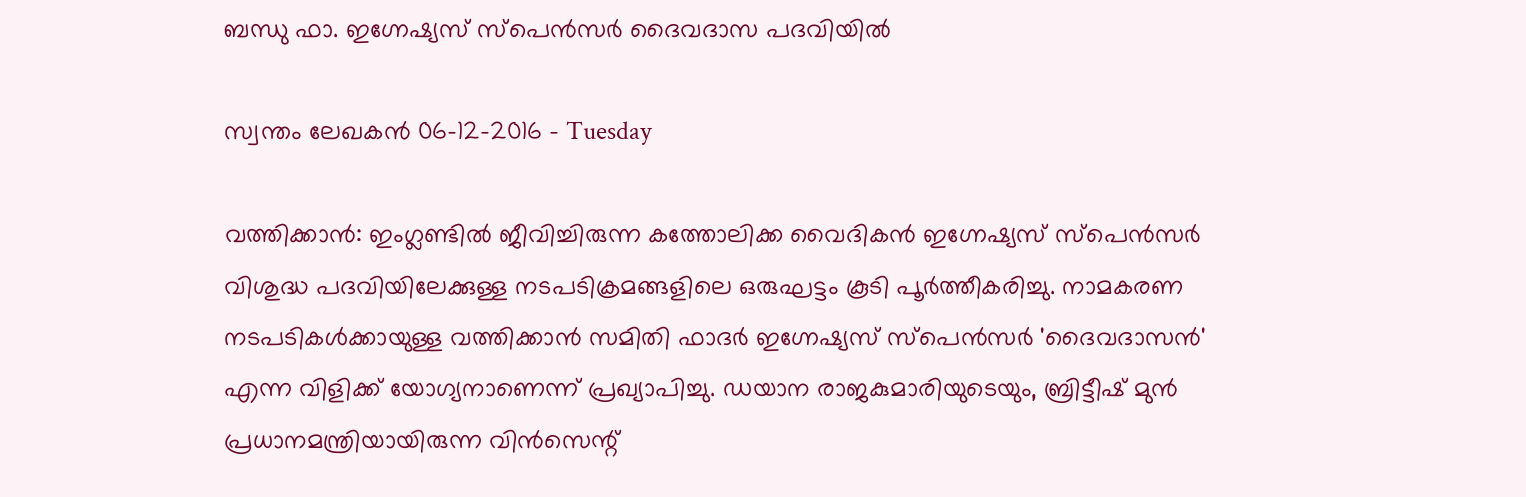ബന്ധു ഫാ. ഇഗ്നേഷ്യസ് സ്‌പെന്‍സര്‍ ദൈവദാസ പദവിയില്‍

സ്വന്തം ലേഖകന്‍ 06-12-2016 - Tuesday

വത്തിക്കാന്‍: ഇംഗ്ലണ്ടില്‍ ജീവിച്ചിരുന്ന കത്തോലിക്ക വൈദികന്‍ ഇഗ്നേഷ്യസ് സ്‌പെന്‍സര്‍ വിശുദ്ധ പദവിയിലേക്കുള്ള നടപടിക്രമങ്ങളിലെ ഒരുഘട്ടം കൂടി പൂര്‍ത്തീകരിച്ചു. നാമകരണ നടപടികള്‍ക്കായുള്ള വത്തിക്കാന്‍ സമിതി ഫാദര്‍ ഇഗ്നേഷ്യസ് സ്‌പെന്‍സര്‍ 'ദൈവദാസന്‍' എന്ന വിളിക്ക് യോഗ്യനാണെന്ന് പ്രഖ്യാപിച്ചു. ഡയാന രാജകുമാരിയുടെയും, ബ്രിട്ടീഷ് മുന്‍ പ്രധാനമന്ത്രിയായിരുന്ന വിന്‍സെന്റ്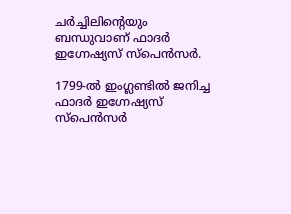ചര്‍ച്ചിലിന്റെയും ബന്ധുവാണ് ഫാദര്‍ ഇഗ്നേഷ്യസ് സ്‌പെന്‍സര്‍.

1799-ല്‍ ഇംഗ്ലണ്ടില്‍ ജനിച്ച ഫാദര്‍ ഇഗ്നേഷ്യസ് സ്‌പെന്‍സര്‍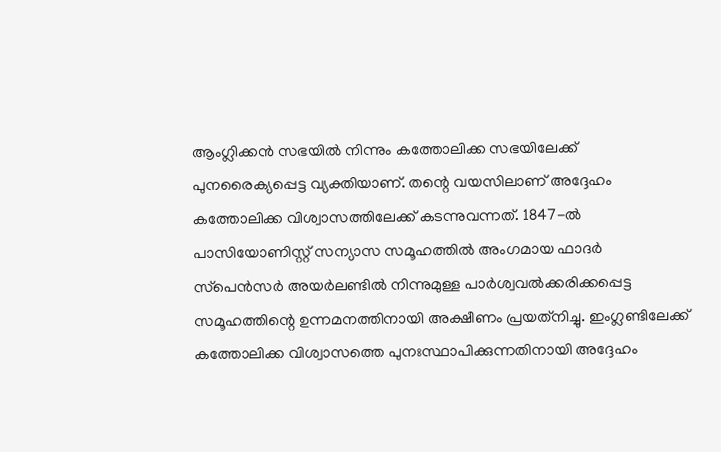ആംഗ്ലിക്കന്‍ സഭയില്‍ നിന്നും കത്തോലിക്ക സഭയിലേക്ക് പുനരൈക്യപ്പെട്ട വ്യക്തിയാണ്. തന്റെ വയസിലാണ് അദ്ദേഹം കത്തോലിക്ക വിശ്വാസത്തിലേക്ക് കടന്നുവന്നത്. 1847-ല്‍ പാസിയോണിസ്റ്റ് സന്യാസ സമൂഹത്തില്‍ അംഗമായ ഫാദര്‍ സ്‌പെന്‍സര്‍ അയര്‍ലണ്ടില്‍ നിന്നുമുള്ള പാര്‍ശ്വവല്‍ക്കരിക്കപ്പെട്ട സമൂഹത്തിന്റെ ഉന്നമനത്തിനായി അക്ഷീണം പ്രയത്‌നിച്ചു. ഇംഗ്ലണ്ടിലേക്ക് കത്തോലിക്ക വിശ്വാസത്തെ പുനഃസ്ഥാപിക്കുന്നതിനായി അദ്ദേഹം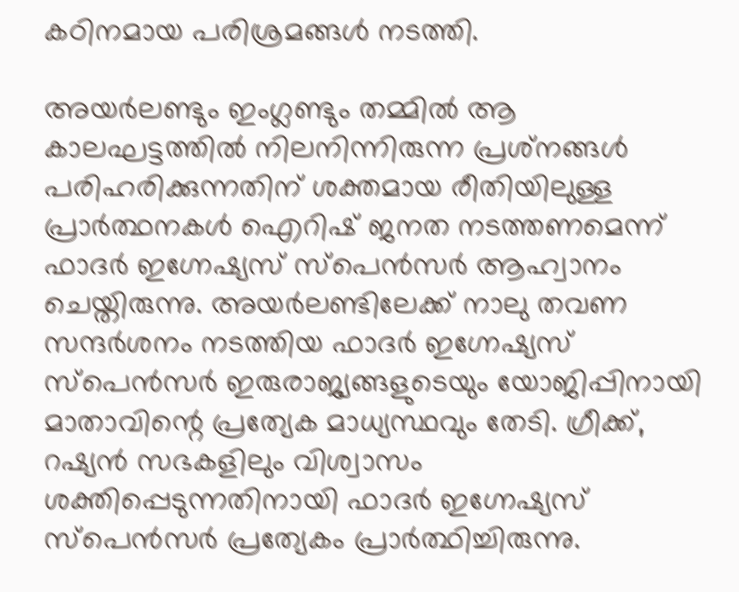കഠിനമായ പരിശ്രമങ്ങള്‍ നടത്തി.

അയര്‍ലണ്ടും ഇംഗ്ലണ്ടും തമ്മില്‍ ആ കാലഘട്ടത്തില്‍ നിലനിന്നിരുന്ന പ്രശ്‌നങ്ങള്‍ പരിഹരിക്കുന്നതിന് ശക്തമായ രീതിയിലുള്ള പ്രാര്‍ത്ഥനകള്‍ ഐറിഷ് ജനത നടത്തണമെന്ന് ഫാദര്‍ ഇഗ്നേഷ്യസ് സ്‌പെന്‍സര്‍ ആഹ്വാനം ചെയ്തിരുന്നു. അയര്‍ലണ്ടിലേക്ക് നാലു തവണ സന്ദര്‍ശനം നടത്തിയ ഫാദര്‍ ഇഗ്നേഷ്യസ് സ്‌പെന്‍സര്‍ ഇരുരാജ്യങ്ങളുടെയും യോജിപ്പിനായി മാതാവിന്റെ പ്രത്യേക മാധ്യസ്ഥവും തേടി. ഗ്രീക്ക്, റഷ്യന്‍ സഭകളിലും വിശ്വാസം ശക്തിപ്പെടുന്നതിനായി ഫാദര്‍ ഇഗ്നേഷ്യസ് സ്‌പെന്‍സര്‍ പ്രത്യേകം പ്രാര്‍ത്ഥിച്ചിരുന്നു.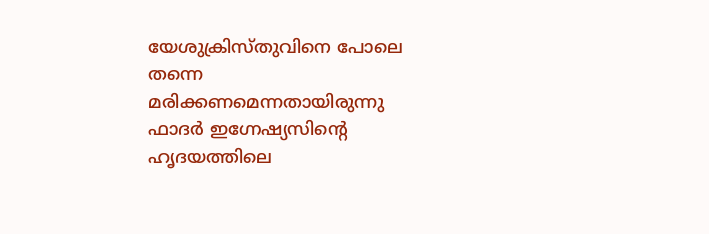യേശുക്രിസ്തുവിനെ പോലെ തന്നെ മരിക്കണമെന്നതായിരുന്നു ഫാദര്‍ ഇഗ്നേഷ്യസിന്റെ ഹൃദയത്തിലെ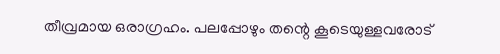തീവ്രമായ ഒരാഗ്രഹം. പലപ്പോഴും തന്റെ കൂടെയുള്ളവരോട്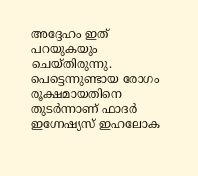അദ്ദേഹം ഇത് പറയുകയും ചെയ്തിരുന്നു. പെട്ടെന്നുണ്ടായ രോഗം രൂക്ഷമായതിനെ തുടര്‍ന്നാണ് ഫാദര്‍ ഇഗ്നേഷ്യസ് ഇഹലോക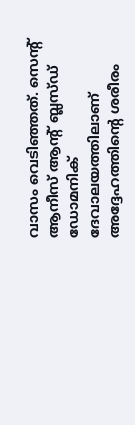വാസം വെടിഞ്ഞത്. സെന്റ് ആനീസ് ആന്റ് ബ്ലസ്ഡ് ഡോമനിക് ദേവാലയത്തിലാണ് അദ്ദേഹത്തിന്റെ ശരീരം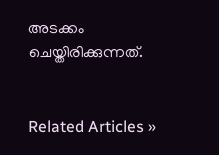അടക്കം ചെയ്തിരിക്കുന്നത്.


Related Articles »